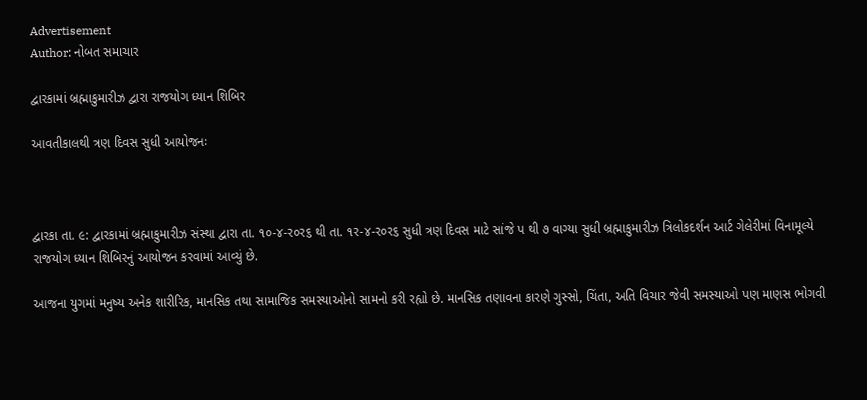Advertisement
Author: નોબત સમાચાર

દ્વારકામાં બ્રહ્માકુમારીઝ દ્વારા રાજયોગ ધ્યાન શિબિર

આવતીકાલથી ત્રણ દિવસ સુધી આયોજનઃ



દ્વારકા તા. ૯: દ્વારકામાં બ્રહ્માકુમારીઝ સંસ્થા દ્વારા તા. ૧૦-૪-ર૦ર૬ થી તા. ૧ર-૪-ર૦ર૬ સુધી ત્રણ દિવસ માટે સાંજે પ થી ૭ વાગ્યા સુધી બ્રહ્માકુમારીઝ ત્રિલોકદર્શન આર્ટ ગેલેરીમાં વિનામૂલ્યે રાજયોગ ધ્યાન શિબિરનું આયોજન કરવામાં આવ્યું છે.

આજના યુગમાં મનુષ્ય અનેક શારીરિક, માનસિક તથા સામાજિક સમસ્યાઓનો સામનો કરી રહ્યો છે. માનસિક તણાવના કારણે ગુસ્સો, ચિંતા, અતિ વિચાર જેવી સમસ્યાઓ પણ માણસ ભોગવી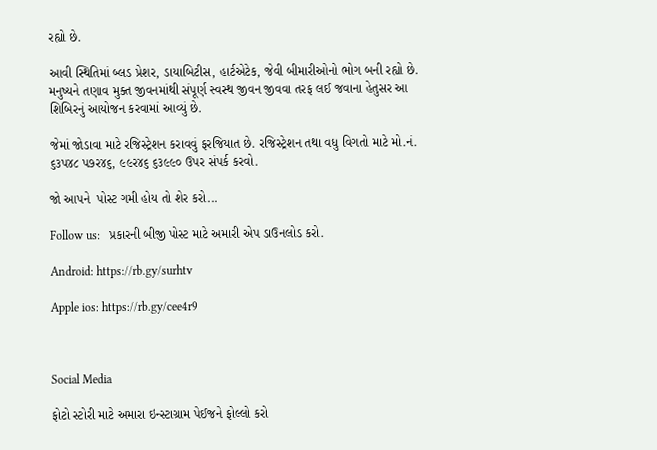રહ્યો છે.

આવી સ્થિતિમાં બ્લડ પ્રેશર, ડાયાબિટીસ, હાર્ટએટેક, જેવી બીમારીઓનો ભોગ બની રહ્યો છે. મનુષ્યને તણાવ મુક્ત જીવનમાંથી સંપૂર્ણ સ્વસ્થ જીવન જીવવા તરફ લઈ જવાના હેતુસર આ શિબિરનું આયોજન કરવામાં આવ્યું છે.

જેમાં જોડાવા માટે રજિસ્ટ્રેશન કરાવવું ફરજિયાત છે. રજિસ્ટ્રેશન તથા વધુ વિગતો માટે મો.નં. ૬૩પ૪૮ પ૭ર૪૬, ૯૯ર૪૬ ૬૩૯૯૦ ઉપર સંપર્ક કરવો.

જો આપને  પોસ્ટ ગમી હોય તો શેર કરો...

Follow us:   પ્રકારની બીજી પોસ્ટ માટે અમારી એપ ડાઉનલોડ કરો.

Android: https://rb.gy/surhtv

Apple ios: https://rb.gy/cee4r9



Social Media

ફોટો સ્ટોરી માટે અમારા ઇન્સ્ટાગ્રામ પેઈજને ફોલ્લો કરો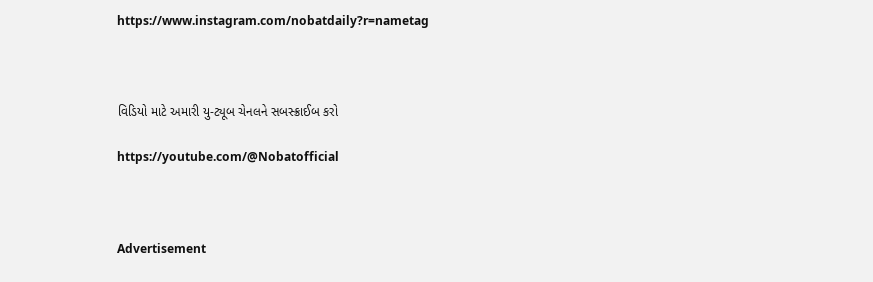https://www.instagram.com/nobatdaily?r=nametag



વિડિયો માટે અમારી યુ-ટ્યૂબ ચેનલને સબસ્ક્રાઈબ કરો

https://youtube.com/@Nobatofficial



Advertisement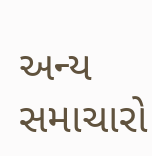અન્ય સમાચારો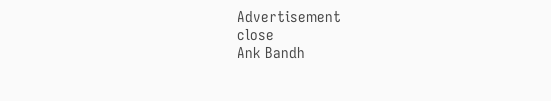Advertisement
close
Ank Bandh